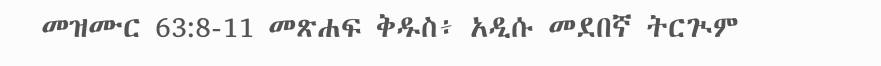መዝሙር 63:8-11 መጽሐፍ ቅዱስ፥ አዲሱ መደበኛ ትርጒም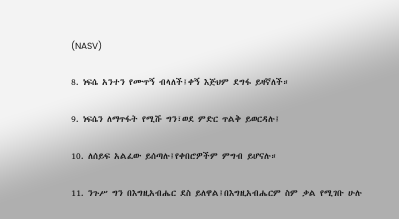(NASV)

8. ነፍሴ አንተን የሙጥኝ ብላለች፤ቀኝ እጅህም ደግፋ ይዛኛለች።

9. ነፍሴን ለማጥፋት የሚሹ ግን፣ወደ ምድር ጥልቅ ይወርዳሉ፤

10. ለሰይፍ አልፈው ይሰጣሉ፤የቀበሮዎችም ምግብ ይሆናሉ።

11. ንጉሥ ግን በእግዚአብሔር ደስ ይለዋል፤በእግዚአብሔርም ስም ቃል የሚገቡ ሁሉ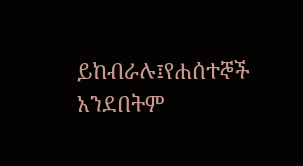ይከብራሉ፤የሐሰተኞች አንደበትም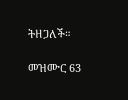ትዘጋለች።

መዝሙር 63